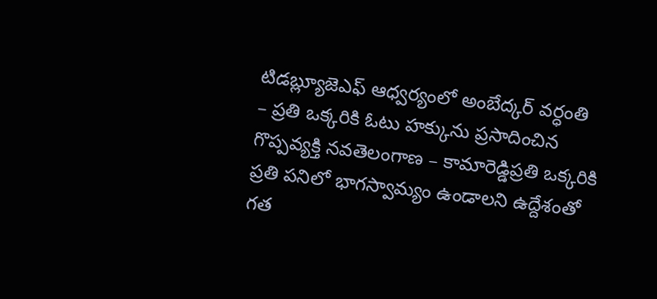టిడబ్ల్యూజెఎఫ్ ఆధ్వర్యంలో అంబేద్కర్ వర్ధంతి
– ప్రతి ఒక్కరికి ఓటు హక్కును ప్రసాదించిన గొప్పవ్యక్తి నవతెలంగాణ – కామారెడ్డిప్రతి ఒక్కరికి ప్రతి పనిలో భాగస్వామ్యం ఉండాలని ఉద్దేశంతో గత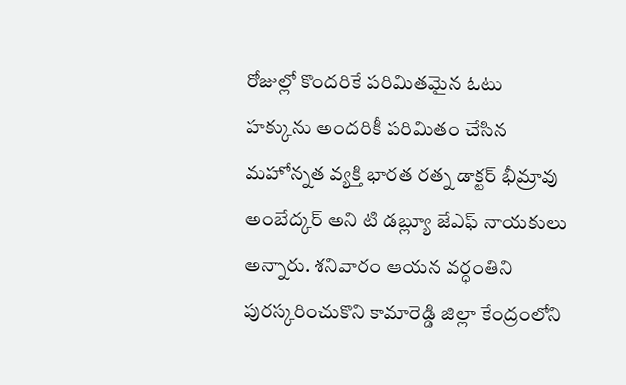రోజుల్లో కొందరికే పరిమితమైన ఓటు హక్కును అందరికీ పరిమితం చేసిన మహోన్నత వ్యక్తి భారత రత్న డాక్టర్ భీమ్రావు అంబేద్కర్ అని టి డబ్ల్యూ జేఎఫ్ నాయకులు అన్నారు. శనివారం ఆయన వర్ధంతిని పురస్కరించుకొని కామారెడ్డి జిల్లా కేంద్రంలోని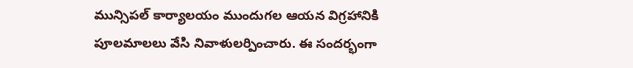మున్సిపల్ కార్యాలయం ముందుగల ఆయన విగ్రహానికి పూలమాలలు వేసి నివాళులర్పించారు. ఈ సందర్భంగా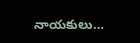నాయకులు…